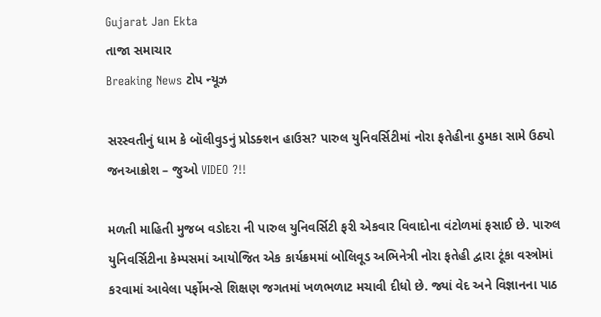Gujarat Jan Ekta
તાજા સમાચાર
Breaking News ટોપ ન્યૂઝ

સરસ્વતીનું ધામ કે બૉલીવુડનું પ્રોડક્શન હાઉસ? પારુલ યુનિવર્સિટીમાં નોરા ફતેહીના ઠુમકા સામે ઉઠ્યો જનઆક્રોશ – જુઓ VIDEO ?!!

મળતી માહિતી મુજબ વડોદરા ની પારુલ યુનિવર્સિટી ફરી એકવાર વિવાદોના વંટોળમાં ફસાઈ છે. પારુલ યુનિવર્સિટીના કેમ્પસમાં આયોજિત એક કાર્યક્રમમાં બોલિવૂડ અભિનેત્રી નોરા ફતેહી દ્વારા ટૂંકા વસ્ત્રોમાં કરવામાં આવેલા પર્ફોમન્સે શિક્ષણ જગતમાં ખળભળાટ મચાવી દીધો છે. જ્યાં વેદ અને વિજ્ઞાનના પાઠ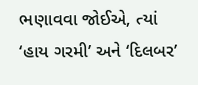ભણાવવા જોઈએ, ત્યાં ‘હાય ગરમી’ અને ‘દિલબર’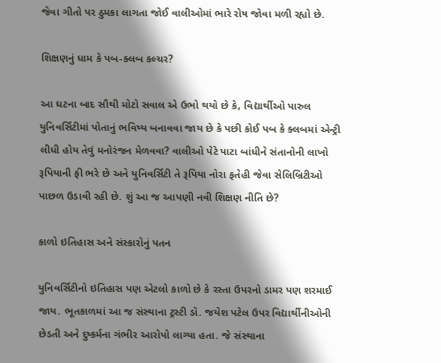જેવા ગીતો પર ઠુમકા લાગતા જોઈ વાલીઓમાં ભારે રોષ જોવા મળી રહ્યો છે.

શિક્ષણનું ધામ કે પબ-ક્લબ કલ્ચર?

આ ઘટના બાદ સૌથી મોટો સવાલ એ ઉભો થયો છે કે, વિદ્યાર્થીઓ પારુલ યુનિવર્સિટીમાં પોતાનું ભવિષ્ય બનાવવા જાય છે કે પછી કોઈ પબ કે ક્લબમાં એન્ટ્રી લીધી હોય તેવું મનોરંજન મેળવવા? વાલીઓ પેટે પાટા બાંધીને સંતાનોની લાખો રૂપિયાની ફી ભરે છે અને યુનિવર્સિટી તે રૂપિયા નોરા ફતેહી જેવા સેલિબ્રિટીઓ પાછળ ઉડાવી રહી છે. શું આ જ આપણી નવી શિક્ષણ નીતિ છે?

કાળો ઇતિહાસ અને સંસ્કારોનું પતન

યુનિવર્સિટીનો ઇતિહાસ પણ એટલો કાળો છે કે રસ્તા ઉપરનો ડામર પણ શરમાઈ જાય. ભૂતકાળમાં આ જ સંસ્થાના ટ્રસ્ટી ડૉ. જયેશ પટેલ ઉપર વિદ્યાર્થીનીઓની છેડતી અને દુષ્કર્મના ગંભીર આરોપો લાગ્યા હતા. જે સંસ્થાના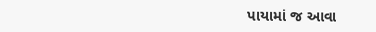પાયામાં જ આવા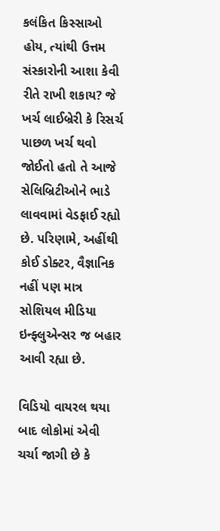કલંકિત કિસ્સાઓ હોય, ત્યાંથી ઉત્તમ સંસ્કારોની આશા કેવી રીતે રાખી શકાય? જે ખર્ચ લાઈબ્રેરી કે રિસર્ચ પાછળ ખર્ચ થવો જોઈતો હતો તે આજે સેલિબ્રિટીઓને ભાડે લાવવામાં વેડફાઈ રહ્યો છે. પરિણામે, અહીંથી કોઈ ડોક્ટર, વૈજ્ઞાનિક નહીં પણ માત્ર સોશિયલ મીડિયા ઇન્ફ્લુએન્સર જ બહાર આવી રહ્યા છે.

વિડિયો વાયરલ થયા બાદ લોકોમાં એવી ચર્ચા જાગી છે કે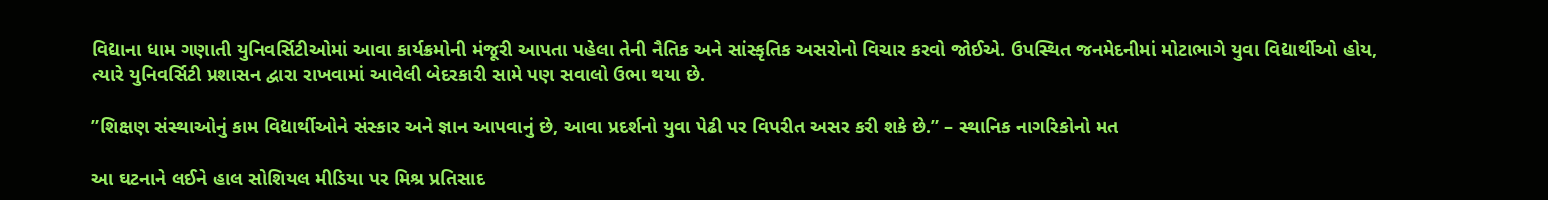વિદ્યાના ધામ ગણાતી યુનિવર્સિટીઓમાં આવા કાર્યક્રમોની મંજૂરી આપતા પહેલા તેની નૈતિક અને સાંસ્કૃતિક અસરોનો વિચાર કરવો જોઈએ. ઉપસ્થિત જનમેદનીમાં મોટાભાગે યુવા વિદ્યાર્થીઓ હોય, ત્યારે યુનિવર્સિટી પ્રશાસન દ્વારા રાખવામાં આવેલી બેદરકારી સામે પણ સવાલો ઉભા થયા છે.

”શિક્ષણ સંસ્થાઓનું કામ વિદ્યાર્થીઓને સંસ્કાર અને જ્ઞાન આપવાનું છે, આવા પ્રદર્શનો યુવા પેઢી પર વિપરીત અસર કરી શકે છે.” – સ્થાનિક નાગરિકોનો મત

આ ઘટનાને લઈને હાલ સોશિયલ મીડિયા પર મિશ્ર પ્રતિસાદ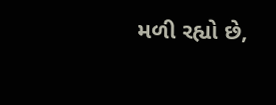મળી રહ્યો છે,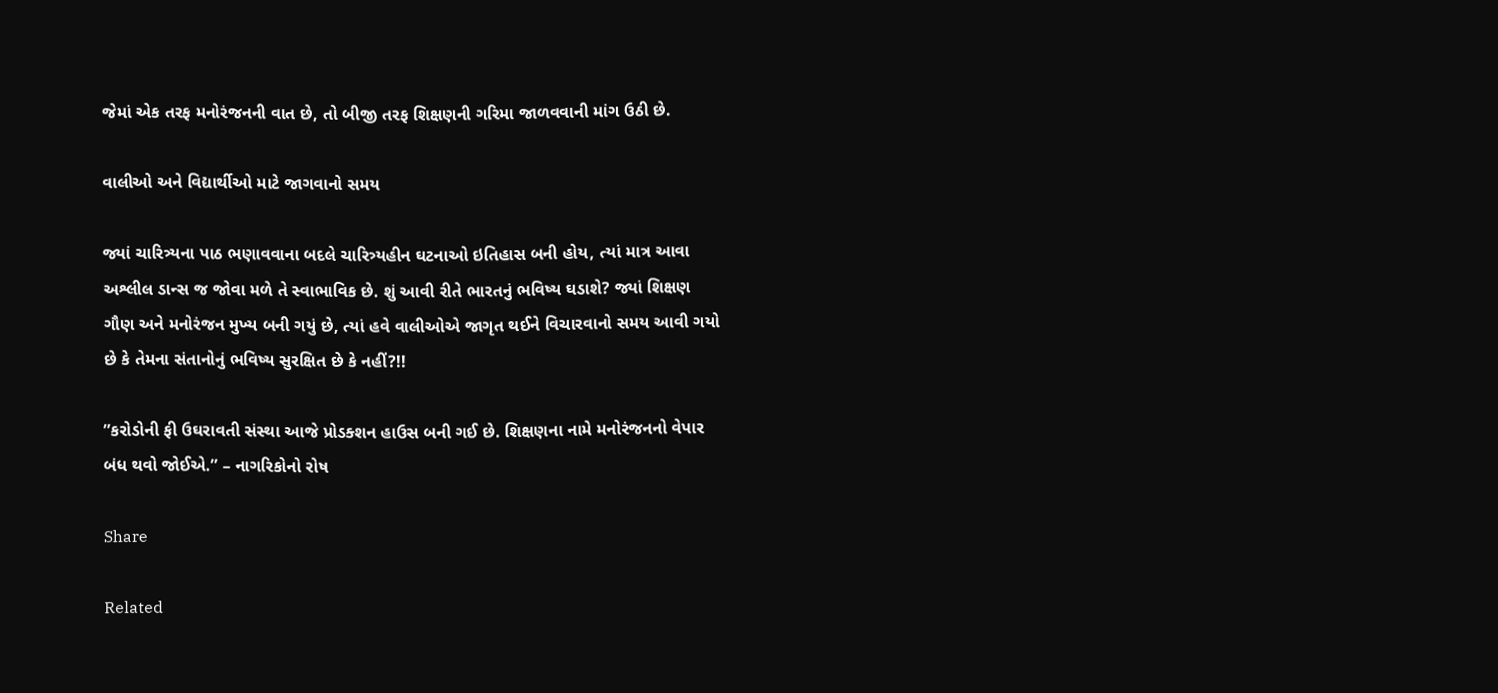જેમાં એક તરફ મનોરંજનની વાત છે, તો બીજી તરફ શિક્ષણની ગરિમા જાળવવાની માંગ ઉઠી છે.

વાલીઓ અને વિદ્યાર્થીઓ માટે જાગવાનો સમય

જ્યાં ચારિત્ર્યના પાઠ ભણાવવાના બદલે ચારિત્ર્યહીન ઘટનાઓ ઇતિહાસ બની હોય, ત્યાં માત્ર આવા અશ્લીલ ડાન્સ જ જોવા મળે તે સ્વાભાવિક છે. શું આવી રીતે ભારતનું ભવિષ્ય ઘડાશે? જ્યાં શિક્ષણ ગૌણ અને મનોરંજન મુખ્ય બની ગયું છે, ત્યાં હવે વાલીઓએ જાગૃત થઈને વિચારવાનો સમય આવી ગયો છે કે તેમના સંતાનોનું ભવિષ્ય સુરક્ષિત છે કે નહીં?!!

”કરોડોની ફી ઉઘરાવતી સંસ્થા આજે પ્રોડક્શન હાઉસ બની ગઈ છે. શિક્ષણના નામે મનોરંજનનો વેપાર બંધ થવો જોઈએ.” – નાગરિકોનો રોષ

Share

Related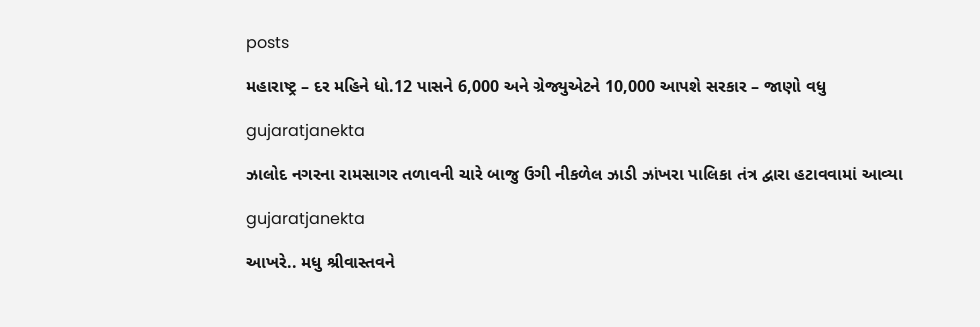posts

મહારાષ્ટ્ર – દર મહિને ધો.12 પાસને 6,000 અને ગ્રેજ્યુએટને 10,000 આપશે સરકાર – જાણો વધુ

gujaratjanekta

ઝાલોદ નગરના રામસાગર તળાવની ચારે બાજુ ઉગી નીકળેલ ઝાડી ઝાંખરા પાલિકા તંત્ર દ્વારા હટાવવામાં આવ્યા

gujaratjanekta

આખરે.. મધુ શ્રીવાસ્તવને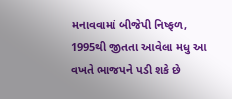મનાવવામાં બીજેપી નિષ્ફળ, 1995થી જીતતા આવેલા મધુ આ વખતે ભાજપને પડી શકે છે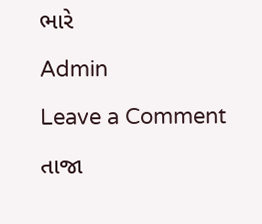ભારે

Admin

Leave a Comment

તાજા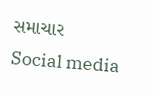સમાચાર
Social media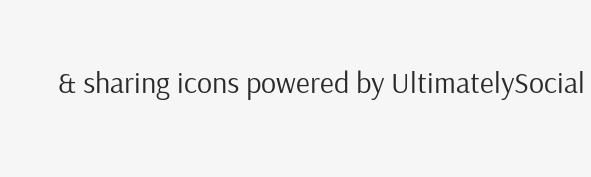& sharing icons powered by UltimatelySocial